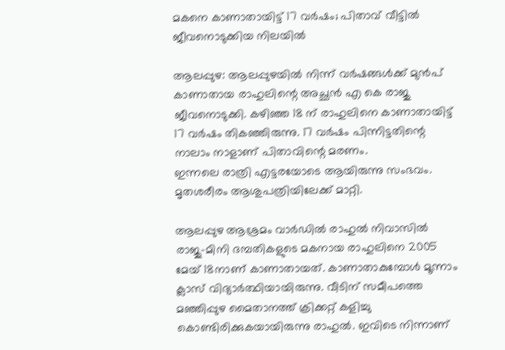മകനെ കാണാതായിട്ട് 17 വര്‍ഷം; പിതാവ് വീട്ടില്‍ ജീവനൊടുക്കിയ നിലയില്‍

ആലപ്പുഴ: ആലപ്പുഴയില്‍ നിന്ന് വര്‍ഷങ്ങള്‍ക്ക് മുന്‍പ് കാണാതായ രാഹുലിന്റെ അച്ഛന്‍ എ കെ രാജു ജീവനൊടുക്കി. കഴിഞ്ഞ 18 ന് രാഹുലിനെ കാണാതായിട്ട് 17 വര്‍ഷം തികഞ്ഞിരുന്നു. 17 വര്‍ഷം പിന്നിട്ടതിന്റെ നാലാം നാളാണ് പിതാവിന്റെ മരണം.
ഇന്നലെ രാത്രി എട്ടരയോടെ ആയിരുന്നു സംഭവം. മൃതശരീരം ആശുപത്രിയിലേക്ക് മാറ്റി.

ആലപ്പുഴ ആശ്രമം വാര്‍ഡില്‍ രാഹുല്‍ നിവാസില്‍ രാജു-മിനി ദമ്പതികളുടെ മകനായ രാഹുലിനെ 2005 മേയ് 18നാണ് കാണാതായത്. കാണാതാകുമ്പോള്‍ മൂന്നാം ക്ലാസ് വിദ്യാര്‍ത്ഥിയായിരുന്നു. വീടിന് സമീപത്തെ മഞ്ഞിപ്പുഴ മൈതാനത്ത് ക്രിക്കറ്റ് കളിച്ചു കൊണ്ടിരിക്കുകയായിരുന്നു രാഹുല്‍. ഇവിടെ നിന്നാണ്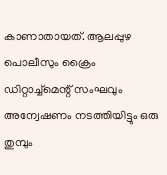കാണാതായത്. ആലപ്പുഴ പൊലീസും ക്രൈം ഡിറ്റാച്ച്മെന്റ് സംഘവും അന്വേഷണം നടത്തിയിട്ടും ഒരു തുമ്പും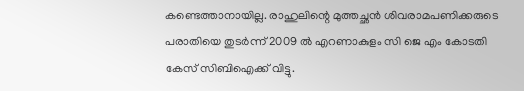കണ്ടെത്താനായില്ല. രാഹുലിന്റെ മുത്തച്ഛന്‍ ശിവരാമപണിക്കരുടെ പരാതിയെ തുടര്‍ന്ന് 2009 ല്‍ എറണാകുളം സി ജെ എം കോടതി കേസ് സിബിഐക്ക് വിട്ടു.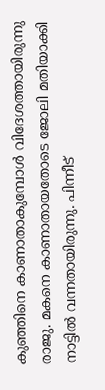കുഞ്ഞിനെ കാണാതാകുമ്പോള്‍ വിദേശത്തായിരുന്നു രാജു. മകനെ കാണാതായതോടെ ജോലി മതിയാക്കി നാട്ടില്‍ വന്നതായിരുന്നു. പിന്നീട്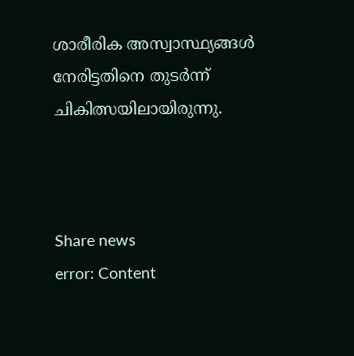ശാരീരിക അസ്വാസ്ഥ്യങ്ങള്‍ നേരിട്ടതിനെ തുടര്‍ന്ന് ചികിത്സയിലായിരുന്നു.



Share news
error: Content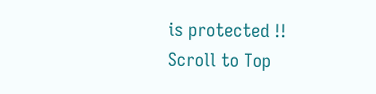is protected !!
Scroll to Top